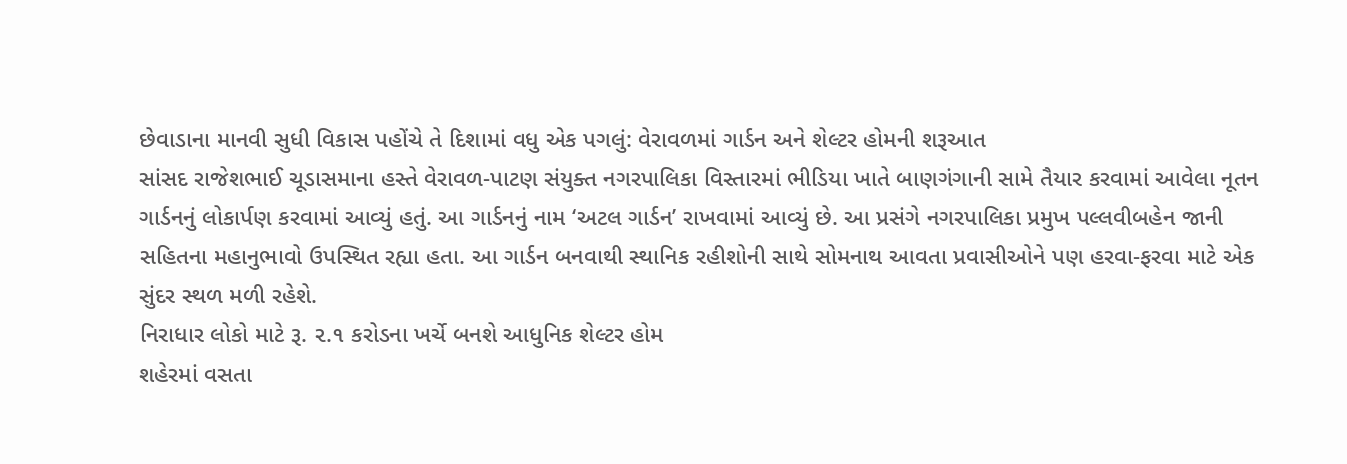છેવાડાના માનવી સુધી વિકાસ પહોંચે તે દિશામાં વધુ એક પગલું: વેરાવળમાં ગાર્ડન અને શેલ્ટર હોમની શરૂઆત
સાંસદ રાજેશભાઈ ચૂડાસમાના હસ્તે વેરાવળ-પાટણ સંયુક્ત નગરપાલિકા વિસ્તારમાં ભીડિયા ખાતે બાણગંગાની સામે તૈયાર કરવામાં આવેલા નૂતન ગાર્ડનનું લોકાર્પણ કરવામાં આવ્યું હતું. આ ગાર્ડનનું નામ ‘અટલ ગાર્ડન’ રાખવામાં આવ્યું છે. આ પ્રસંગે નગરપાલિકા પ્રમુખ પલ્લવીબહેન જાની સહિતના મહાનુભાવો ઉપસ્થિત રહ્યા હતા. આ ગાર્ડન બનવાથી સ્થાનિક રહીશોની સાથે સોમનાથ આવતા પ્રવાસીઓને પણ હરવા-ફરવા માટે એક સુંદર સ્થળ મળી રહેશે.
નિરાધાર લોકો માટે રૂ. ૨.૧ કરોડના ખર્ચે બનશે આધુનિક શેલ્ટર હોમ
શહેરમાં વસતા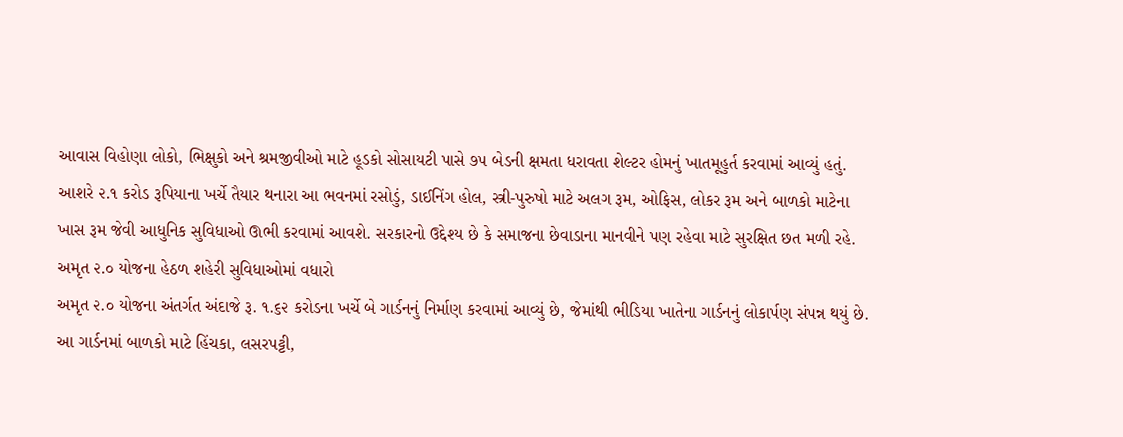આવાસ વિહોણા લોકો, ભિક્ષુકો અને શ્રમજીવીઓ માટે હૂડકો સોસાયટી પાસે ૭૫ બેડની ક્ષમતા ધરાવતા શેલ્ટર હોમનું ખાતમૂહુર્ત કરવામાં આવ્યું હતું. આશરે ૨.૧ કરોડ રૂપિયાના ખર્ચે તૈયાર થનારા આ ભવનમાં રસોડું, ડાઈનિંગ હોલ, સ્ત્રી-પુરુષો માટે અલગ રૂમ, ઓફિસ, લોકર રૂમ અને બાળકો માટેના ખાસ રૂમ જેવી આધુનિક સુવિધાઓ ઊભી કરવામાં આવશે. સરકારનો ઉદ્દેશ્ય છે કે સમાજના છેવાડાના માનવીને પણ રહેવા માટે સુરક્ષિત છત મળી રહે.
અમૃત ૨.૦ યોજના હેઠળ શહેરી સુવિધાઓમાં વધારો
અમૃત ૨.૦ યોજના અંતર્ગત અંદાજે રૂ. ૧.૬૨ કરોડના ખર્ચે બે ગાર્ડનનું નિર્માણ કરવામાં આવ્યું છે, જેમાંથી ભીડિયા ખાતેના ગાર્ડનનું લોકાર્પણ સંપન્ન થયું છે. આ ગાર્ડનમાં બાળકો માટે હિંચકા, લસરપટ્ટી,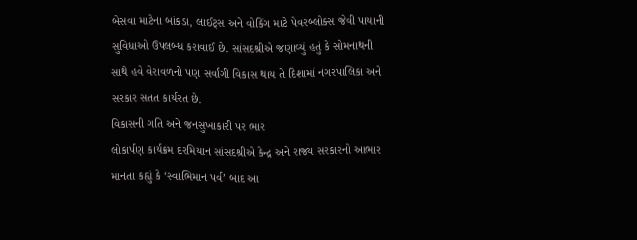બેસવા માટેના બાંકડા, લાઈટ્સ અને વોકિંગ માટે પેવરબ્લોક્સ જેવી પાયાની સુવિધાઓ ઉપલબ્ધ કરાવાઈ છે. સાંસદશ્રીએ જણાવ્યું હતું કે સોમનાથની સાથે હવે વેરાવળનો પણ સર્વાંગી વિકાસ થાય તે દિશામાં નગરપાલિકા અને સરકાર સતત કાર્યરત છે.
વિકાસની ગતિ અને જનસુખાકારી પર ભાર
લોકાર્પણ કાર્યક્રમ દરમિયાન સાંસદશ્રીએ કેન્દ્ર અને રાજ્ય સરકારનો આભાર માનતા કહ્યું કે ‘સ્વાભિમાન પર્વ’ બાદ આ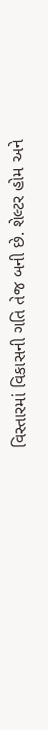વિસ્તારમાં વિકાસની ગતિ તેજ બની છે. શેલ્ટર હોમ અને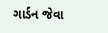ગાર્ડન જેવા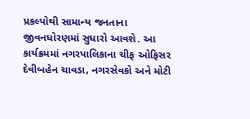પ્રકલ્પોથી સામાન્ય જનતાના જીવનધોરણમાં સુધારો આવશે. આ કાર્યક્રમમાં નગરપાલિકાના ચીફ ઓફિસર દેવીબહેન ચાવડા, નગરસેવકો અને મોટી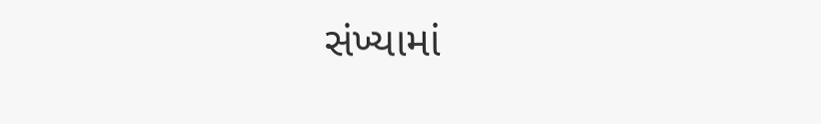સંખ્યામાં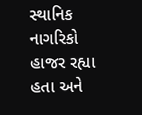સ્થાનિક નાગરિકો હાજર રહ્યા હતા અને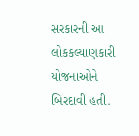સરકારની આ લોકકલ્યાણકારી યોજનાઓને બિરદાવી હતી.